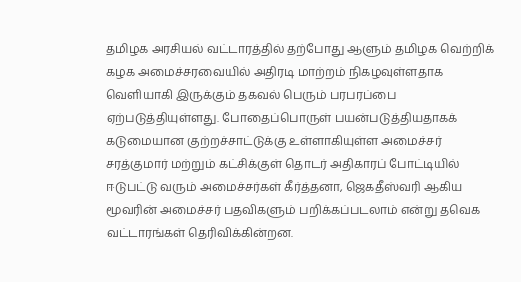தமிழக அரசியல் வட்டாரத்தில் தற்போது ஆளும் தமிழக வெற்றிக் கழக அமைச்சரவையில் அதிரடி மாற்றம் நிகழவுள்ளதாக வெளியாகி இருக்கும் தகவல் பெரும் பரபரப்பை ஏற்படுத்தியுள்ளது. போதைப்பொருள் பயன்படுத்தியதாகக் கடுமையான குற்றச்சாட்டுக்கு உள்ளாகியுள்ள அமைச்சர் சரத்குமார் மற்றும் கட்சிக்குள் தொடர் அதிகாரப் போட்டியில் ஈடுபட்டு வரும் அமைச்சர்கள் கீர்த்தனா, ஜெகதீஸ்வரி ஆகிய மூவரின் அமைச்சர் பதவிகளும் பறிக்கப்படலாம் என்று தவெக வட்டாரங்கள் தெரிவிக்கின்றன.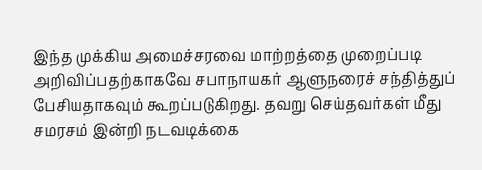இந்த முக்கிய அமைச்சரவை மாற்றத்தை முறைப்படி அறிவிப்பதற்காகவே சபாநாயகர் ஆளுநரைச் சந்தித்துப் பேசியதாகவும் கூறப்படுகிறது. தவறு செய்தவர்கள் மீது சமரசம் இன்றி நடவடிக்கை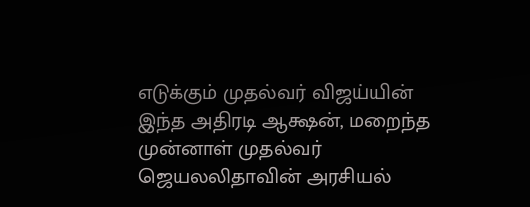எடுக்கும் முதல்வர் விஜய்யின் இந்த அதிரடி ஆக்ஷன், மறைந்த முன்னாள் முதல்வர் ஜெயலலிதாவின் அரசியல்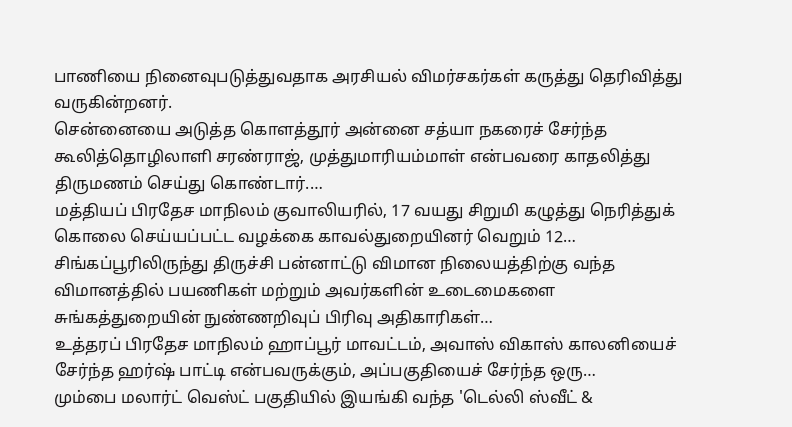பாணியை நினைவுபடுத்துவதாக அரசியல் விமர்சகர்கள் கருத்து தெரிவித்து வருகின்றனர்.
சென்னையை அடுத்த கொளத்தூர் அன்னை சத்யா நகரைச் சேர்ந்த கூலித்தொழிலாளி சரண்ராஜ், முத்துமாரியம்மாள் என்பவரை காதலித்து திருமணம் செய்து கொண்டார்.…
மத்தியப் பிரதேச மாநிலம் குவாலியரில், 17 வயது சிறுமி கழுத்து நெரித்துக் கொலை செய்யப்பட்ட வழக்கை காவல்துறையினர் வெறும் 12…
சிங்கப்பூரிலிருந்து திருச்சி பன்னாட்டு விமான நிலையத்திற்கு வந்த விமானத்தில் பயணிகள் மற்றும் அவர்களின் உடைமைகளை சுங்கத்துறையின் நுண்ணறிவுப் பிரிவு அதிகாரிகள்…
உத்தரப் பிரதேச மாநிலம் ஹாப்பூர் மாவட்டம், அவாஸ் விகாஸ் காலனியைச் சேர்ந்த ஹர்ஷ் பாட்டி என்பவருக்கும், அப்பகுதியைச் சேர்ந்த ஒரு…
மும்பை மலார்ட் வெஸ்ட் பகுதியில் இயங்கி வந்த 'டெல்லி ஸ்வீட் &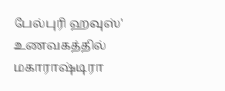பேல்புரி ஹவுஸ்' உணவகத்தில் மகாராஷ்டிரா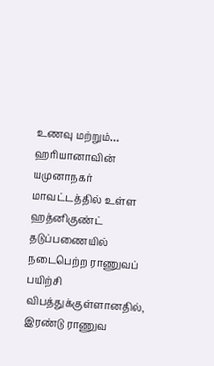உணவு மற்றும்…
ஹரியானாவின் யமுனாநகர் மாவட்டத்தில் உள்ள ஹத்னிகுண்ட் தடுப்பணையில் நடைபெற்ற ராணுவப் பயிற்சி விபத்துக்குள்ளானதில், இரண்டு ராணுவ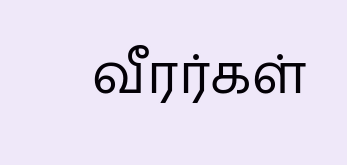வீரர்கள்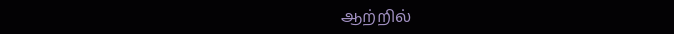ஆற்றில்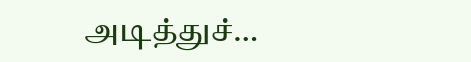அடித்துச்…